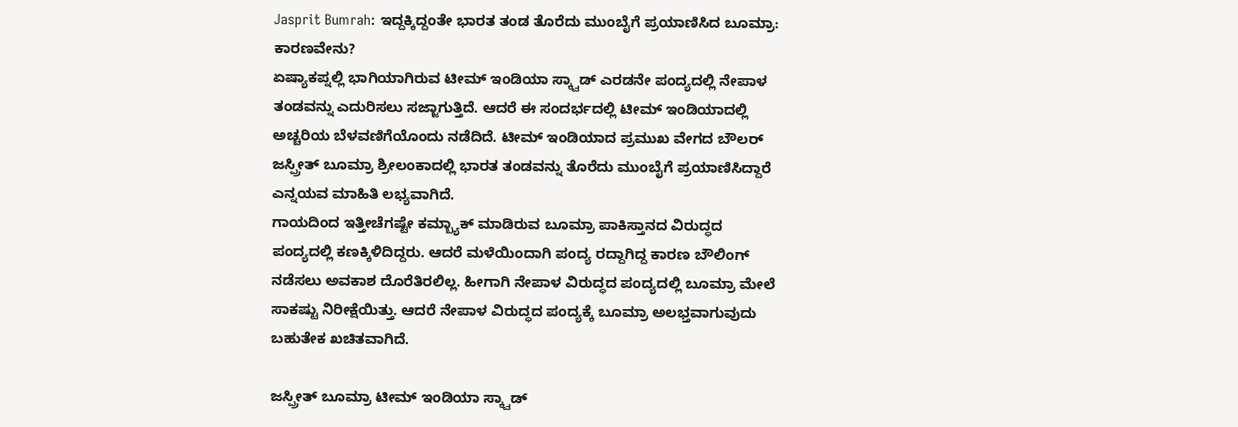Jasprit Bumrah: ಇದ್ದಕ್ಕಿದ್ದಂತೇ ಭಾರತ ತಂಡ ತೊರೆದು ಮುಂಬೈಗೆ ಪ್ರಯಾಣಿಸಿದ ಬೂಮ್ರಾ: ಕಾರಣವೇನು?
ಏಷ್ಯಾಕಪ್ನಲ್ಲಿ ಭಾಗಿಯಾಗಿರುವ ಟೀಮ್ ಇಂಡಿಯಾ ಸ್ಕ್ವಾಡ್ ಎರಡನೇ ಪಂದ್ಯದಲ್ಲಿ ನೇಪಾಳ ತಂಡವನ್ನು ಎದುರಿಸಲು ಸಜ್ಜಾಗುತ್ತಿದೆ. ಆದರೆ ಈ ಸಂದರ್ಭದಲ್ಲಿ ಟೀಮ್ ಇಂಡಿಯಾದಲ್ಲಿ ಅಚ್ಚರಿಯ ಬೆಳವಣಿಗೆಯೊಂದು ನಡೆದಿದೆ. ಟೀಮ್ ಇಂಡಿಯಾದ ಪ್ರಮುಖ ವೇಗದ ಬೌಲರ್ ಜಸ್ಪ್ರೀತ್ ಬೂಮ್ರಾ ಶ್ರೀಲಂಕಾದಲ್ಲಿ ಭಾರತ ತಂಡವನ್ನು ತೊರೆದು ಮುಂಬೈಗೆ ಪ್ರಯಾಣಿಸಿದ್ದಾರೆ ಎನ್ನಯವ ಮಾಹಿತಿ ಲಭ್ಯವಾಗಿದೆ.
ಗಾಯದಿಂದ ಇತ್ತೀಚೆಗಷ್ಟೇ ಕಮ್ಬ್ಯಾಕ್ ಮಾಡಿರುವ ಬೂಮ್ರಾ ಪಾಕಿಸ್ತಾನದ ವಿರುದ್ಧದ ಪಂದ್ಯದಲ್ಲಿ ಕಣಕ್ಕಿಳಿದಿದ್ದರು. ಆದರೆ ಮಳೆಯಿಂದಾಗಿ ಪಂದ್ಯ ರದ್ದಾಗಿದ್ದ ಕಾರಣ ಬೌಲಿಂಗ್ ನಡೆಸಲು ಅವಕಾಶ ದೊರೆತಿರಲಿಲ್ಲ. ಹೀಗಾಗಿ ನೇಪಾಳ ವಿರುದ್ಧದ ಪಂದ್ಯದಲ್ಲಿ ಬೂಮ್ರಾ ಮೇಲೆ ಸಾಕಷ್ಟು ನಿರೀಕ್ಷೆಯಿತ್ತು. ಆದರೆ ನೇಪಾಳ ವಿರುದ್ಧದ ಪಂದ್ಯಕ್ಕೆ ಬೂಮ್ರಾ ಅಲಭ್ತವಾಗುವುದು ಬಹುತೇಕ ಖಚಿತವಾಗಿದೆ.

ಜಸ್ಪ್ರೀತ್ ಬೂಮ್ರಾ ಟೀಮ್ ಇಂಡಿಯಾ ಸ್ಕ್ವಾಡ್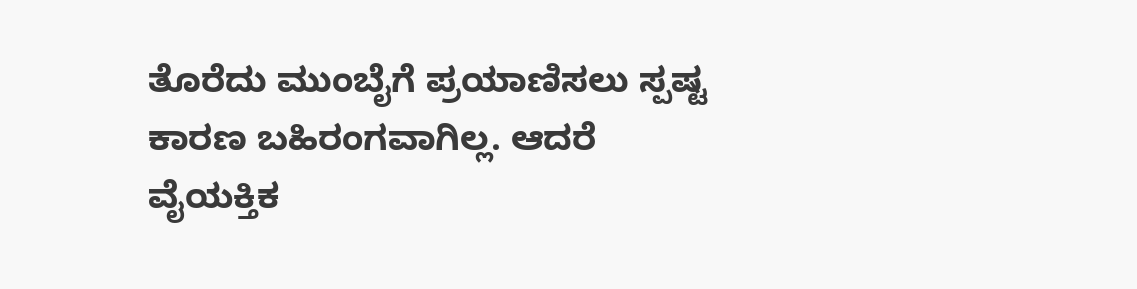ತೊರೆದು ಮುಂಬೈಗೆ ಪ್ರಯಾಣಿಸಲು ಸ್ಪಷ್ಟ ಕಾರಣ ಬಹಿರಂಗವಾಗಿಲ್ಲ. ಆದರೆ ವೈಯಕ್ತಿಕ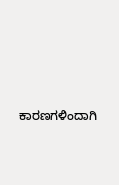ಕಾರಣಗಳಿಂದಾಗಿ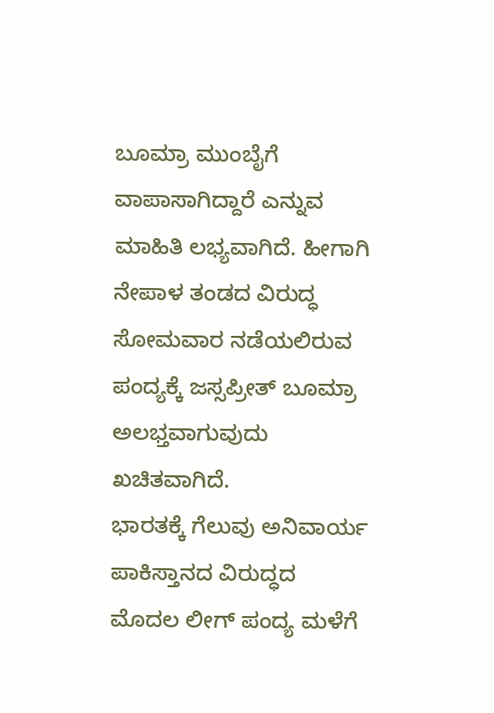ಬೂಮ್ರಾ ಮುಂಬೈಗೆ ವಾಪಾಸಾಗಿದ್ದಾರೆ ಎನ್ನುವ ಮಾಹಿತಿ ಲಭ್ಯವಾಗಿದೆ. ಹೀಗಾಗಿ ನೇಪಾಳ ತಂಡದ ವಿರುದ್ಧ ಸೋಮವಾರ ನಡೆಯಲಿರುವ ಪಂದ್ಯಕ್ಕೆ ಜಸ್ಸಪ್ರೀತ್ ಬೂಮ್ರಾ ಅಲಭ್ತವಾಗುವುದು ಖಚಿತವಾಗಿದೆ.
ಭಾರತಕ್ಕೆ ಗೆಲುವು ಅನಿವಾರ್ಯ
ಪಾಕಿಸ್ತಾನದ ವಿರುದ್ಧದ ಮೊದಲ ಲೀಗ್ ಪಂದ್ಯ ಮಳೆಗೆ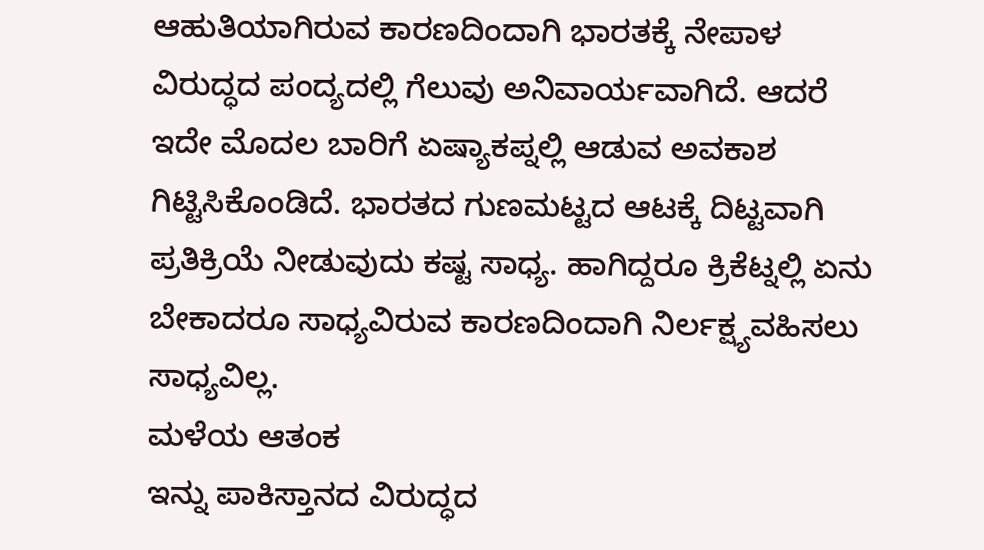ಆಹುತಿಯಾಗಿರುವ ಕಾರಣದಿಂದಾಗಿ ಭಾರತಕ್ಕೆ ನೇಪಾಳ ವಿರುದ್ಧದ ಪಂದ್ಯದಲ್ಲಿ ಗೆಲುವು ಅನಿವಾರ್ಯವಾಗಿದೆ. ಆದರೆ ಇದೇ ಮೊದಲ ಬಾರಿಗೆ ಏಷ್ಯಾಕಪ್ನಲ್ಲಿ ಆಡುವ ಅವಕಾಶ ಗಿಟ್ಟಿಸಿಕೊಂಡಿದೆ. ಭಾರತದ ಗುಣಮಟ್ಟದ ಆಟಕ್ಕೆ ದಿಟ್ಟವಾಗಿ ಪ್ರತಿಕ್ರಿಯೆ ನೀಡುವುದು ಕಷ್ಟ ಸಾಧ್ಯ. ಹಾಗಿದ್ದರೂ ಕ್ರಿಕೆಟ್ನಲ್ಲಿ ಏನು ಬೇಕಾದರೂ ಸಾಧ್ಯವಿರುವ ಕಾರಣದಿಂದಾಗಿ ನಿರ್ಲಕ್ಷ್ಯವಹಿಸಲು ಸಾಧ್ಯವಿಲ್ಲ.
ಮಳೆಯ ಆತಂಕ
ಇನ್ನು ಪಾಕಿಸ್ತಾನದ ವಿರುದ್ಧದ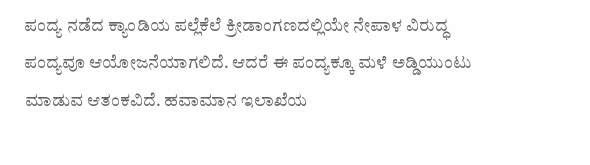ಪಂದ್ಯ ನಡೆದ ಕ್ಯಾಂಡಿಯ ಪಲ್ಲೆಕೆಲೆ ಕ್ರೀಡಾಂಗಣದಲ್ಲಿಯೇ ನೇಪಾಳ ವಿರುದ್ಧ ಪಂದ್ಯವೂ ಆಯೋಜನೆಯಾಗಲಿದೆ. ಆದರೆ ಈ ಪಂದ್ಯಕ್ಕೂ ಮಳೆ ಅಡ್ಡಿಯುಂಟು ಮಾಡುವ ಆತಂಕವಿದೆ. ಹವಾಮಾನ ಇಲಾಖೆಯ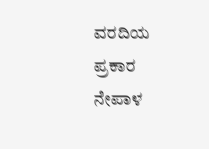ವರದಿಯ ಪ್ರಕಾರ ನೇಪಾಳ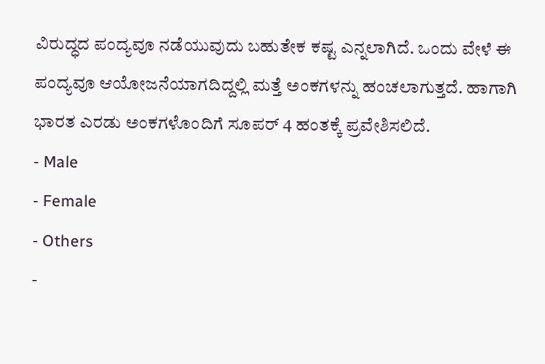ವಿರುದ್ಧದ ಪಂದ್ಯವೂ ನಡೆಯುವುದು ಬಹುತೇಕ ಕಷ್ಟ ಎನ್ನಲಾಗಿದೆ. ಒಂದು ವೇಳೆ ಈ ಪಂದ್ಯವೂ ಆಯೋಜನೆಯಾಗದಿದ್ದಲ್ಲಿ ಮತ್ತೆ ಅಂಕಗಳನ್ನು ಹಂಚಲಾಗುತ್ತದೆ. ಹಾಗಾಗಿ ಭಾರತ ಎರಡು ಅಂಕಗಳೊಂದಿಗೆ ಸೂಪರ್ 4 ಹಂತಕ್ಕೆ ಪ್ರವೇಶಿಸಲಿದೆ.
- Male
- Female
- Others
-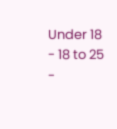Under 18
- 18 to 25
-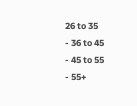26 to 35
- 36 to 45
- 45 to 55
- 55+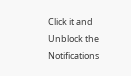Click it and Unblock the Notifications